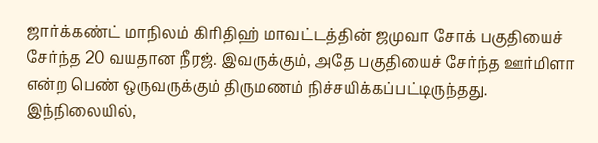ஜார்க்கண்ட் மாநிலம் கிரிதிஹ் மாவட்டத்தின் ஜமுவா சோக் பகுதியைச் சேர்ந்த 20 வயதான நீரஜ். இவருக்கும், அதே பகுதியைச் சேர்ந்த ஊர்மிளா என்ற பெண் ஒருவருக்கும் திருமணம் நிச்சயிக்கப்பட்டிருந்தது. இந்நிலையில்,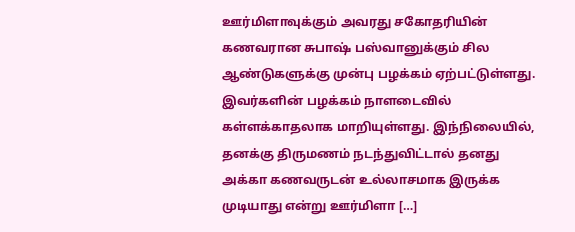ஊர்மிளாவுக்கும் அவரது சகோதரியின் கணவரான சுபாஷ் பஸ்வானுக்கும் சில ஆண்டுகளுக்கு முன்பு பழக்கம் ஏற்பட்டுள்ளது. இவர்களின் பழக்கம் நாளடைவில் கள்ளக்காதலாக மாறியுள்ளது. இந்நிலையில், தனக்கு திருமணம் நடந்துவிட்டால் தனது அக்கா கணவருடன் உல்லாசமாக இருக்க முடியாது என்று ஊர்மிளா […]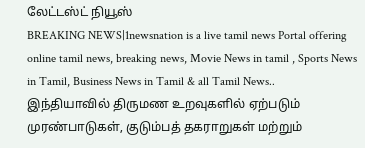லேட்டஸ்ட் நியூஸ்
BREAKING NEWS|1newsnation is a live tamil news Portal offering online tamil news, breaking news, Movie News in tamil , Sports News in Tamil, Business News in Tamil & all Tamil News..
இந்தியாவில் திருமண உறவுகளில் ஏற்படும் முரண்பாடுகள், குடும்பத் தகராறுகள் மற்றும்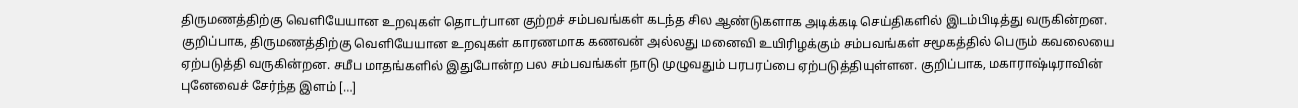திருமணத்திற்கு வெளியேயான உறவுகள் தொடர்பான குற்றச் சம்பவங்கள் கடந்த சில ஆண்டுகளாக அடிக்கடி செய்திகளில் இடம்பிடித்து வருகின்றன. குறிப்பாக, திருமணத்திற்கு வெளியேயான உறவுகள் காரணமாக கணவன் அல்லது மனைவி உயிரிழக்கும் சம்பவங்கள் சமூகத்தில் பெரும் கவலையை ஏற்படுத்தி வருகின்றன. சமீப மாதங்களில் இதுபோன்ற பல சம்பவங்கள் நாடு முழுவதும் பரபரப்பை ஏற்படுத்தியுள்ளன. குறிப்பாக, மகாராஷ்டிராவின் புனேவைச் சேர்ந்த இளம் […]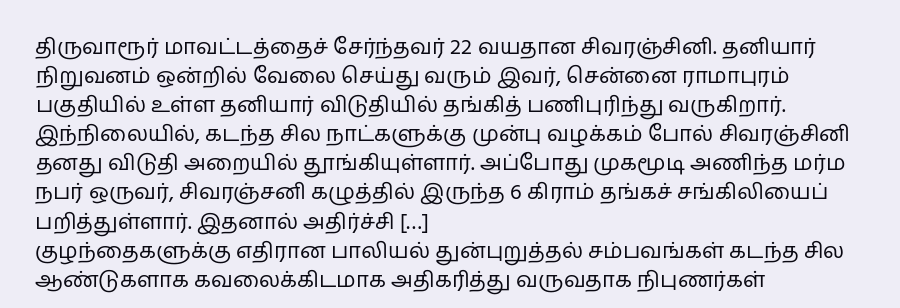திருவாரூர் மாவட்டத்தைச் சேர்ந்தவர் 22 வயதான சிவரஞ்சினி. தனியார் நிறுவனம் ஒன்றில் வேலை செய்து வரும் இவர், சென்னை ராமாபுரம் பகுதியில் உள்ள தனியார் விடுதியில் தங்கித் பணிபுரிந்து வருகிறார். இந்நிலையில், கடந்த சில நாட்களுக்கு முன்பு வழக்கம் போல் சிவரஞ்சினி தனது விடுதி அறையில் தூங்கியுள்ளார். அப்போது முகமூடி அணிந்த மர்ம நபர் ஒருவர், சிவரஞ்சனி கழுத்தில் இருந்த 6 கிராம் தங்கச் சங்கிலியைப் பறித்துள்ளார். இதனால் அதிர்ச்சி […]
குழந்தைகளுக்கு எதிரான பாலியல் துன்புறுத்தல் சம்பவங்கள் கடந்த சில ஆண்டுகளாக கவலைக்கிடமாக அதிகரித்து வருவதாக நிபுணர்கள்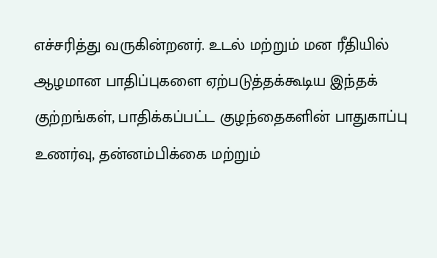எச்சரித்து வருகின்றனர். உடல் மற்றும் மன ரீதியில் ஆழமான பாதிப்புகளை ஏற்படுத்தக்கூடிய இந்தக் குற்றங்கள், பாதிக்கப்பட்ட குழந்தைகளின் பாதுகாப்பு உணர்வு, தன்னம்பிக்கை மற்றும்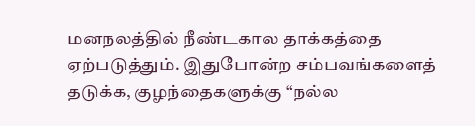மனநலத்தில் நீண்டகால தாக்கத்தை ஏற்படுத்தும். இதுபோன்ற சம்பவங்களைத் தடுக்க, குழந்தைகளுக்கு “நல்ல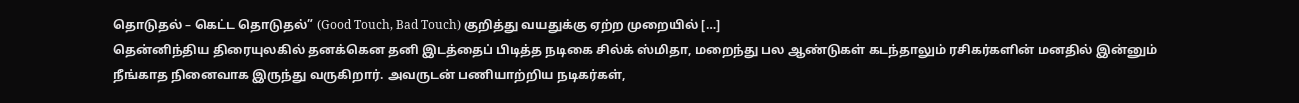தொடுதல் – கெட்ட தொடுதல்” (Good Touch, Bad Touch) குறித்து வயதுக்கு ஏற்ற முறையில் […]
தென்னிந்திய திரையுலகில் தனக்கென தனி இடத்தைப் பிடித்த நடிகை சில்க் ஸ்மிதா, மறைந்து பல ஆண்டுகள் கடந்தாலும் ரசிகர்களின் மனதில் இன்னும் நீங்காத நினைவாக இருந்து வருகிறார். அவருடன் பணியாற்றிய நடிகர்கள்,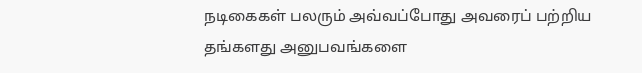நடிகைகள் பலரும் அவ்வப்போது அவரைப் பற்றிய தங்களது அனுபவங்களை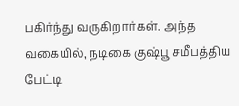பகிர்ந்து வருகிறார்கள். அந்த வகையில், நடிகை குஷ்பூ சமீபத்திய பேட்டி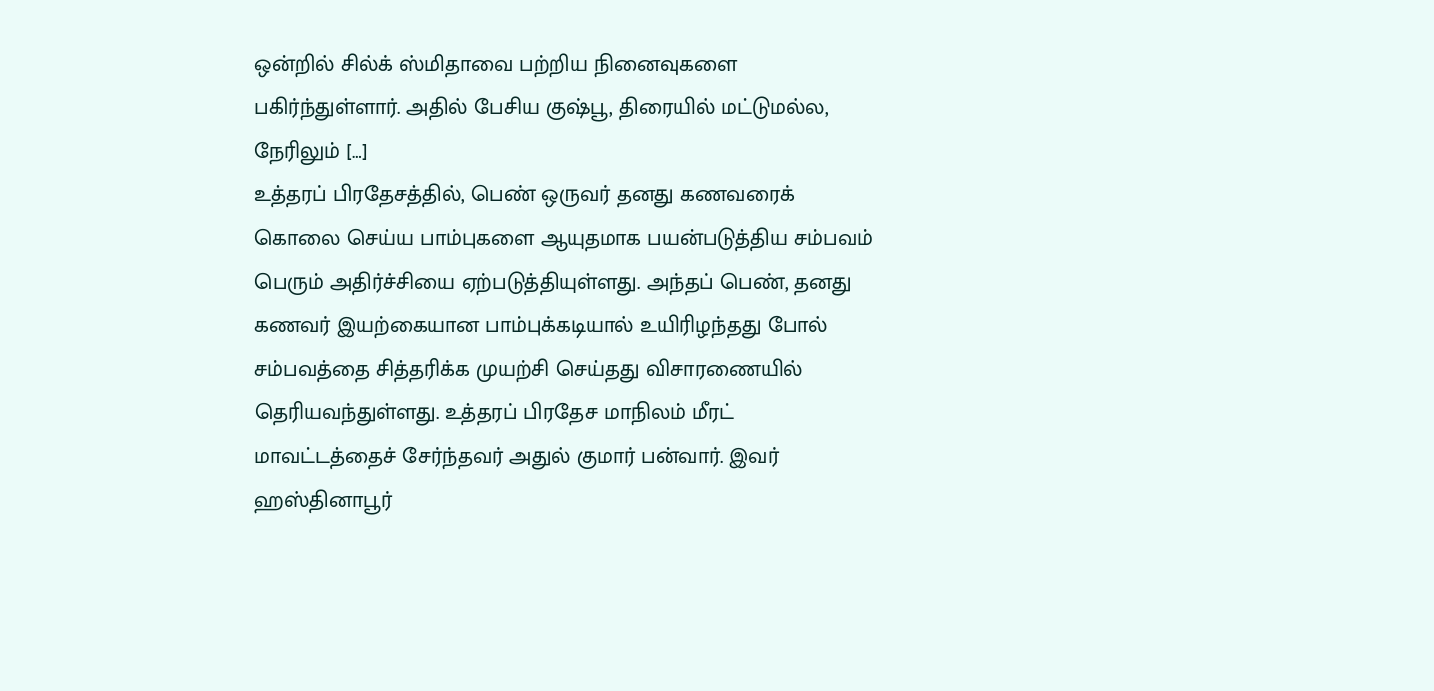ஒன்றில் சில்க் ஸ்மிதாவை பற்றிய நினைவுகளை பகிர்ந்துள்ளார். அதில் பேசிய குஷ்பூ, திரையில் மட்டுமல்ல, நேரிலும் […]
உத்தரப் பிரதேசத்தில், பெண் ஒருவர் தனது கணவரைக் கொலை செய்ய பாம்புகளை ஆயுதமாக பயன்படுத்திய சம்பவம் பெரும் அதிர்ச்சியை ஏற்படுத்தியுள்ளது. அந்தப் பெண், தனது கணவர் இயற்கையான பாம்புக்கடியால் உயிரிழந்தது போல் சம்பவத்தை சித்தரிக்க முயற்சி செய்தது விசாரணையில் தெரியவந்துள்ளது. உத்தரப் பிரதேச மாநிலம் மீரட் மாவட்டத்தைச் சேர்ந்தவர் அதுல் குமார் பன்வார். இவர் ஹஸ்தினாபூர்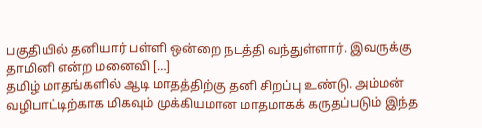பகுதியில் தனியார் பள்ளி ஒன்றை நடத்தி வந்துள்ளார். இவருக்கு தாமினி என்ற மனைவி […]
தமிழ் மாதங்களில் ஆடி மாதத்திற்கு தனி சிறப்பு உண்டு. அம்மன் வழிபாட்டிற்காக மிகவும் முக்கியமான மாதமாகக் கருதப்படும் இந்த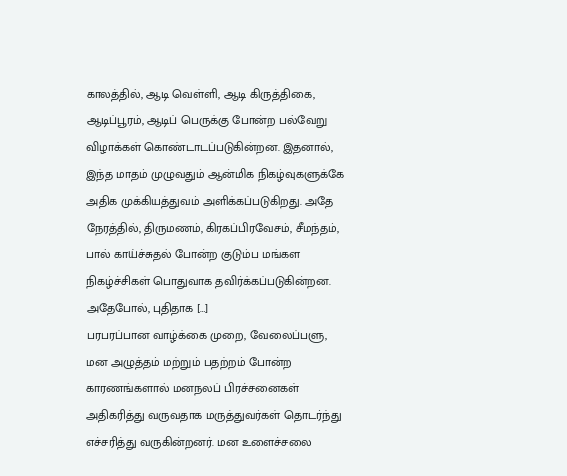காலத்தில், ஆடி வெள்ளி, ஆடி கிருத்திகை, ஆடிப்பூரம், ஆடிப் பெருக்கு போன்ற பல்வேறு விழாக்கள் கொண்டாடப்படுகின்றன. இதனால், இந்த மாதம் முழுவதும் ஆன்மிக நிகழ்வுகளுக்கே அதிக முக்கியத்துவம் அளிக்கப்படுகிறது. அதே நேரத்தில், திருமணம், கிரகப்பிரவேசம், சீமந்தம், பால் காய்ச்சுதல் போன்ற குடும்ப மங்கள நிகழ்ச்சிகள் பொதுவாக தவிர்க்கப்படுகின்றன. அதேபோல், புதிதாக […]
பரபரப்பான வாழ்க்கை முறை, வேலைப்பளு, மன அழுத்தம் மற்றும் பதற்றம் போன்ற காரணங்களால் மனநலப் பிரச்சனைகள் அதிகரித்து வருவதாக மருத்துவர்கள் தொடர்ந்து எச்சரித்து வருகின்றனர். மன உளைச்சலை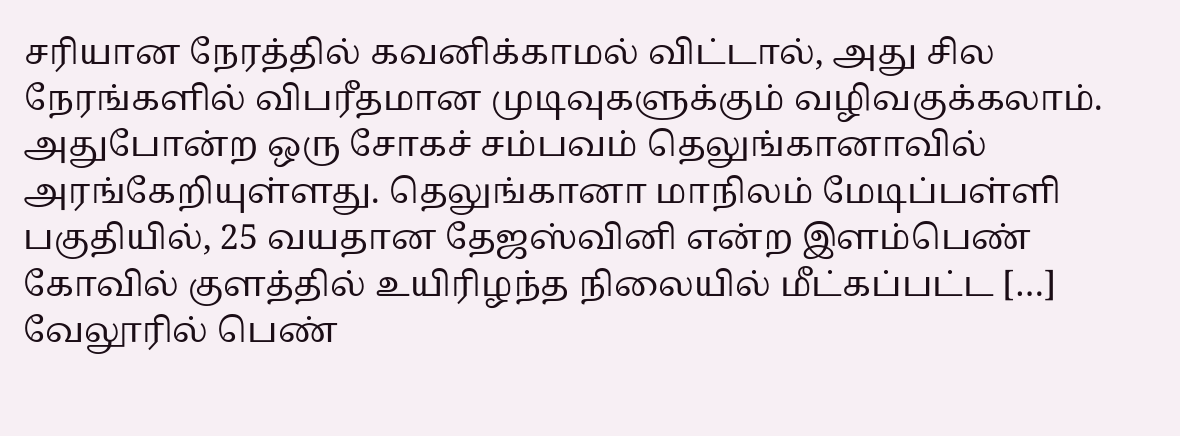சரியான நேரத்தில் கவனிக்காமல் விட்டால், அது சில நேரங்களில் விபரீதமான முடிவுகளுக்கும் வழிவகுக்கலாம். அதுபோன்ற ஒரு சோகச் சம்பவம் தெலுங்கானாவில் அரங்கேறியுள்ளது. தெலுங்கானா மாநிலம் மேடிப்பள்ளி பகுதியில், 25 வயதான தேஜஸ்வினி என்ற இளம்பெண் கோவில் குளத்தில் உயிரிழந்த நிலையில் மீட்கப்பட்ட […]
வேலூரில் பெண்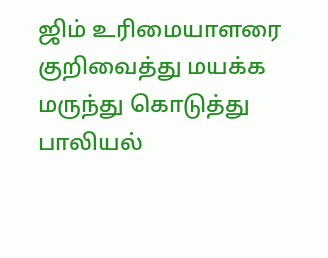ஜிம் உரிமையாளரை குறிவைத்து மயக்க மருந்து கொடுத்து பாலியல்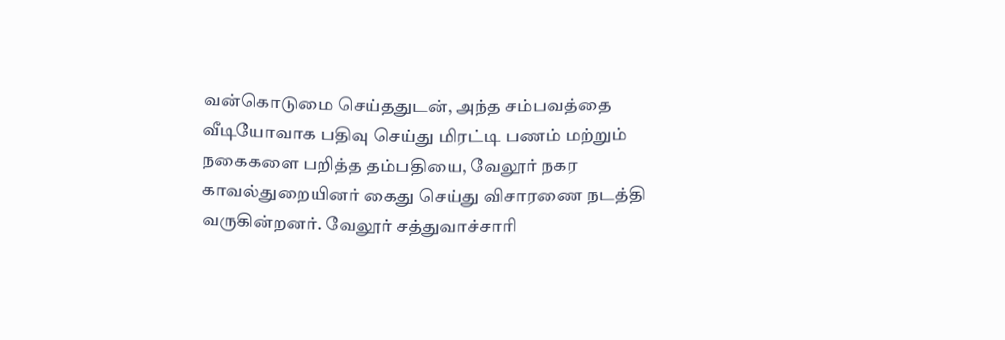வன்கொடுமை செய்ததுடன், அந்த சம்பவத்தை வீடியோவாக பதிவு செய்து மிரட்டி பணம் மற்றும் நகைகளை பறித்த தம்பதியை, வேலூர் நகர காவல்துறையினர் கைது செய்து விசாரணை நடத்தி வருகின்றனர். வேலூர் சத்துவாச்சாரி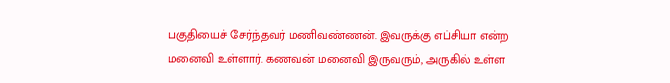பகுதியைச் சேர்ந்தவர் மணிவண்ணன். இவருக்கு எப்சியா என்ற மனைவி உள்ளார். கணவன் மனைவி இருவரும், அருகில் உள்ள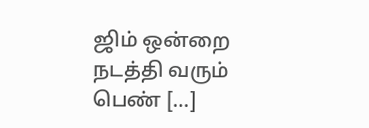ஜிம் ஒன்றை நடத்தி வரும் பெண் […]